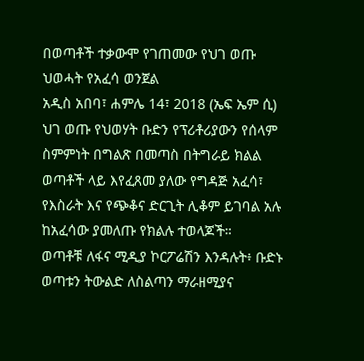በወጣቶች ተቃውሞ የገጠመው የህገ ወጡ ህወሓት የአፈሳ ወንጀል
አዲስ አበባ፣ ሐምሌ 14፣ 2018 (ኤፍ ኤም ሲ) ህገ ወጡ የህወሃት ቡድን የፕሪቶሪያውን የሰላም ስምምነት በግልጽ በመጣስ በትግራይ ክልል ወጣቶች ላይ እየፈጸመ ያለው የግዳጅ አፈሳ፣ የእስራት እና የጭቆና ድርጊት ሊቆም ይገባል አሉ ከአፈሳው ያመለጡ የክልሉ ተወላጆች።
ወጣቶቹ ለፋና ሚዲያ ኮርፖሬሽን እንዳሉት፥ ቡድኑ ወጣቱን ትውልድ ለስልጣን ማራዘሚያና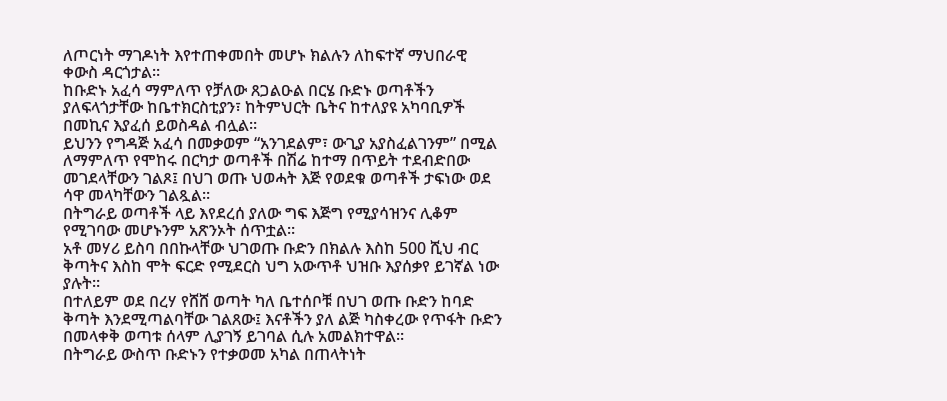ለጦርነት ማገዶነት እየተጠቀመበት መሆኑ ክልሉን ለከፍተኛ ማህበራዊ ቀውስ ዳርጎታል።
ከቡድኑ አፈሳ ማምለጥ የቻለው ጸጋልዑል በርሄ ቡድኑ ወጣቶችን ያለፍላጎታቸው ከቤተክርስቲያን፣ ከትምህርት ቤትና ከተለያዩ አካባቢዎች በመኪና እያፈሰ ይወስዳል ብሏል።
ይህንን የግዳጅ አፈሳ በመቃወም “አንገደልም፣ ውጊያ አያስፈልገንም” በሚል ለማምለጥ የሞከሩ በርካታ ወጣቶች በሽሬ ከተማ በጥይት ተደብድበው መገደላቸውን ገልጾ፤ በህገ ወጡ ህወሓት እጅ የወደቁ ወጣቶች ታፍነው ወደ ሳዋ መላካቸውን ገልጿል።
በትግራይ ወጣቶች ላይ እየደረሰ ያለው ግፍ እጅግ የሚያሳዝንና ሊቆም የሚገባው መሆኑንም አጽንኦት ሰጥቷል።
አቶ መሃሪ ይስባ በበኩላቸው ህገወጡ ቡድን በክልሉ እስከ 500 ሺህ ብር ቅጣትና እስከ ሞት ፍርድ የሚደርስ ህግ አውጥቶ ህዝቡ እያሰቃየ ይገኛል ነው ያሉት።
በተለይም ወደ በረሃ የሸሸ ወጣት ካለ ቤተሰቦቹ በህገ ወጡ ቡድን ከባድ ቅጣት እንደሚጣልባቸው ገልጸው፤ እናቶችን ያለ ልጅ ካስቀረው የጥፋት ቡድን በመላቀቅ ወጣቱ ሰላም ሊያገኝ ይገባል ሲሉ አመልክተዋል።
በትግራይ ውስጥ ቡድኑን የተቃወመ አካል በጠላትነት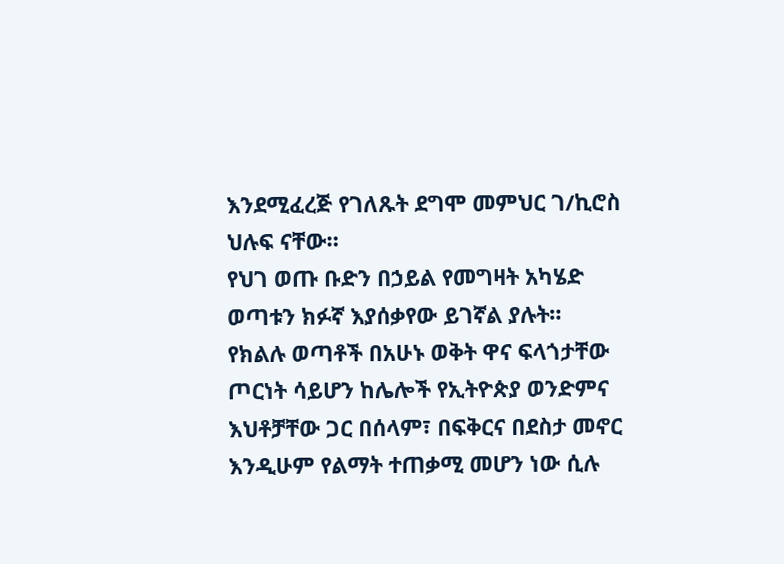እንደሚፈረጅ የገለጹት ደግሞ መምህር ገ/ኪሮስ ህሉፍ ናቸው።
የህገ ወጡ ቡድን በኃይል የመግዛት አካሄድ ወጣቱን ክፉኛ እያሰቃየው ይገኛል ያሉት።
የክልሉ ወጣቶች በአሁኑ ወቅት ዋና ፍላጎታቸው ጦርነት ሳይሆን ከሌሎች የኢትዮጵያ ወንድምና እህቶቻቸው ጋር በሰላም፣ በፍቅርና በደስታ መኖር እንዲሁም የልማት ተጠቃሚ መሆን ነው ሲሉ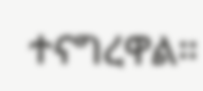ተናግረዋል።